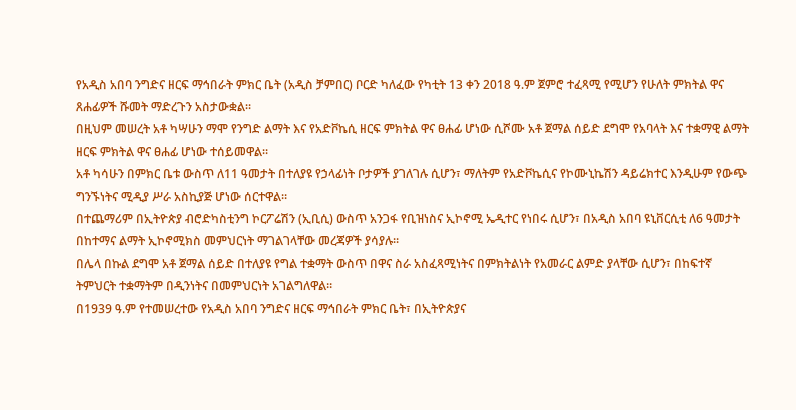የአዲስ አበባ ንግድና ዘርፍ ማኅበራት ምክር ቤት (አዲስ ቻምበር) ቦርድ ካለፈው የካቲት 13 ቀን 2018 ዓ.ም ጀምሮ ተፈጻሚ የሚሆን የሁለት ምክትል ዋና ጸሐፊዎች ሹመት ማድረጉን አስታውቋል።
በዚህም መሠረት አቶ ካሣሁን ማሞ የንግድ ልማት እና የአድቮኬሲ ዘርፍ ምክትል ዋና ፀሐፊ ሆነው ሲሾሙ አቶ ጀማል ሰይድ ደግሞ የአባላት እና ተቋማዊ ልማት ዘርፍ ምክትል ዋና ፀሐፊ ሆነው ተሰይመዋል።
አቶ ካሳሁን በምክር ቤቱ ውስጥ ለ11 ዓመታት በተለያዩ የኃላፊነት ቦታዎች ያገለገሉ ሲሆን፣ ማለትም የአድቮኬሲና የኮሙኒኬሽን ዳይሬክተር እንዲሁም የውጭ ግንኙነትና ሚዲያ ሥራ አስኪያጅ ሆነው ሰርተዋል።
በተጨማሪም በኢትዮጵያ ብሮድካስቲንግ ኮርፖሬሽን (ኢቢሲ) ውስጥ አንጋፋ የቢዝነስና ኢኮኖሚ ኤዲተር የነበሩ ሲሆን፣ በአዲስ አበባ ዩኒቨርሲቲ ለ6 ዓመታት በከተማና ልማት ኢኮኖሚክስ መምህርነት ማገልገላቸው መረጃዎች ያሳያሉ።
በሌላ በኩል ደግሞ አቶ ጀማል ሰይድ በተለያዩ የግል ተቋማት ውስጥ በዋና ስራ አስፈጻሚነትና በምክትልነት የአመራር ልምድ ያላቸው ሲሆን፣ በከፍተኛ ትምህርት ተቋማትም በዲንነትና በመምህርነት አገልግለዋል።
በ1939 ዓ.ም የተመሠረተው የአዲስ አበባ ንግድና ዘርፍ ማኅበራት ምክር ቤት፣ በኢትዮጵያና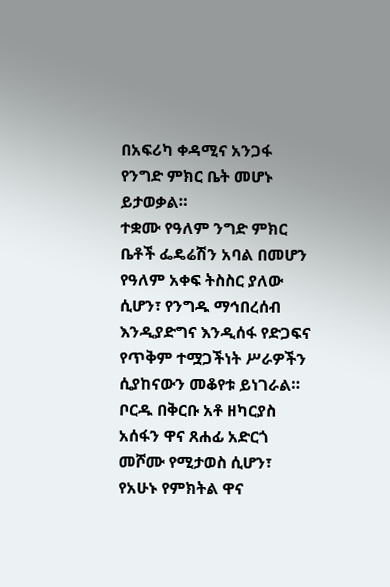በአፍሪካ ቀዳሚና አንጋፋ የንግድ ምክር ቤት መሆኑ ይታወቃል።
ተቋሙ የዓለም ንግድ ምክር ቤቶች ፌዴሬሽን አባል በመሆን የዓለም አቀፍ ትስስር ያለው ሲሆን፣ የንግዱ ማኅበረሰብ እንዲያድግና እንዲሰፋ የድጋፍና የጥቅም ተሟጋችነት ሥራዎችን ሲያከናውን መቆየቱ ይነገራል።
ቦርዱ በቅርቡ አቶ ዘካርያስ አሰፋን ዋና ጸሐፊ አድርጎ መሾሙ የሚታወስ ሲሆን፣ የአሁኑ የምክትል ዋና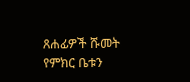ጸሐፊዎች ሹመት የምክር ቤቱን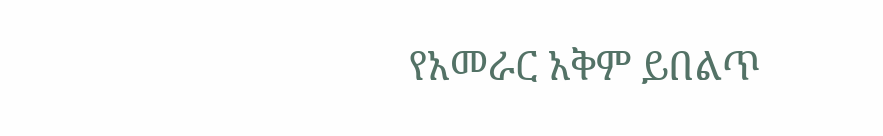የአመራር አቅም ይበልጥ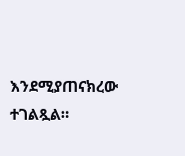እንደሚያጠናክረው ተገልጿል።